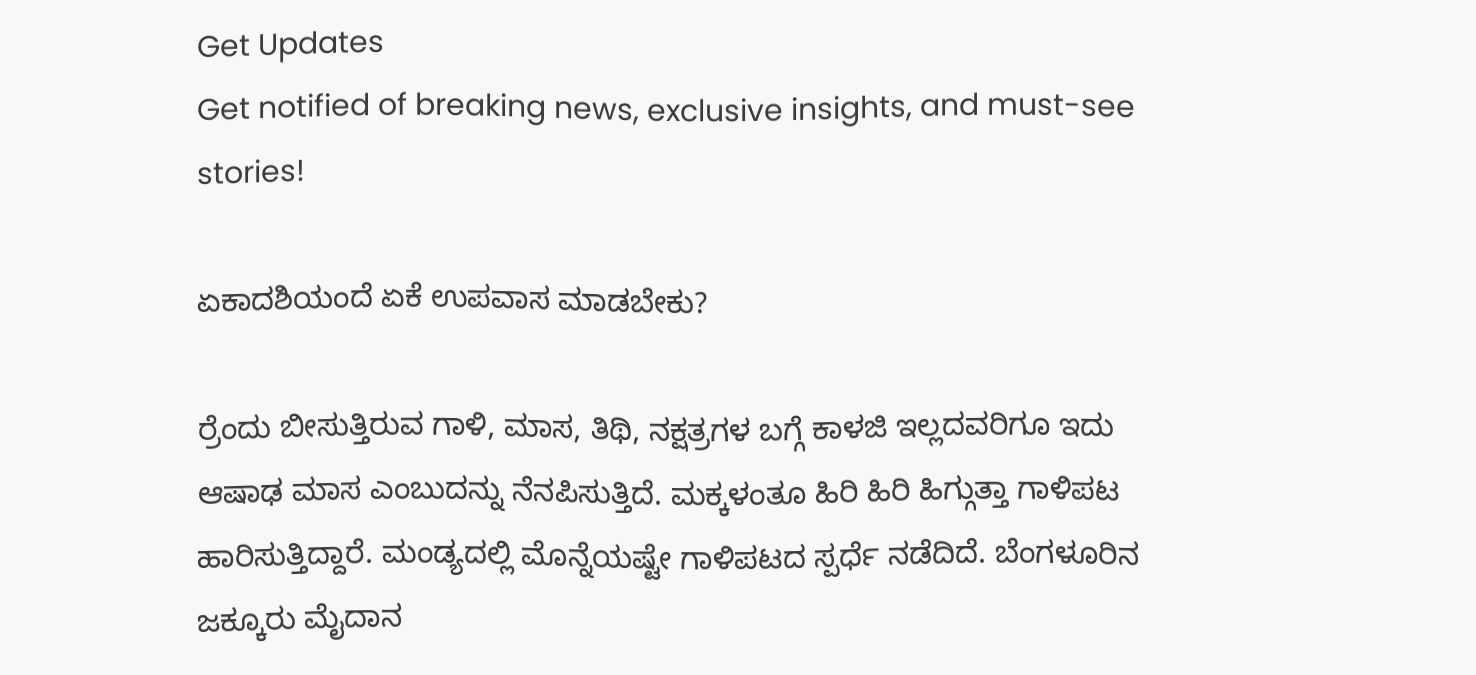Get Updates
Get notified of breaking news, exclusive insights, and must-see stories!

ಏಕಾದಶಿಯಂದೆ ಏಕೆ ಉಪವಾಸ ಮಾಡಬೇಕು?

ರ್ರೆಂದು ಬೀಸುತ್ತಿರುವ ಗಾಳಿ, ಮಾಸ, ತಿಥಿ, ನಕ್ಷತ್ರಗಳ ಬಗ್ಗೆ ಕಾಳಜಿ ಇಲ್ಲದವರಿಗೂ ಇದು ಆಷಾಢ ಮಾಸ ಎಂಬುದನ್ನು ನೆನಪಿಸುತ್ತಿದೆ. ಮಕ್ಕಳಂತೂ ಹಿರಿ ಹಿರಿ ಹಿಗ್ಗುತ್ತಾ ಗಾಳಿಪಟ ಹಾರಿಸುತ್ತಿದ್ದಾರೆ. ಮಂಡ್ಯದಲ್ಲಿ ಮೊನ್ನೆಯಷ್ಟೇ ಗಾಳಿಪಟದ ಸ್ಪರ್ಧೆ ನಡೆದಿದೆ. ಬೆಂಗಳೂರಿನ ಜಕ್ಕೂರು ಮೈದಾನ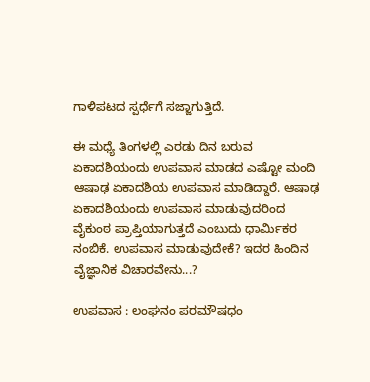ಗಾಳಿಪಟದ ಸ್ಪರ್ಧೆಗೆ ಸಜ್ಜಾಗುತ್ತಿದೆ.

ಈ ಮಧ್ಯೆ ತಿಂಗಳಲ್ಲಿ ಎರಡು ದಿನ ಬರುವ ಏಕಾದಶಿಯಂದು ಉಪವಾಸ ಮಾಡದ ಎಷ್ಟೋ ಮಂದಿ ಆಷಾಢ ಏಕಾದಶಿಯ ಉಪವಾಸ ಮಾಡಿದ್ದಾರೆ. ಆಷಾಢ ಏಕಾದಶಿಯಂದು ಉಪವಾಸ ಮಾಡುವುದರಿಂದ ವೈಕುಂಠ ಪ್ರಾಪ್ತಿಯಾಗುತ್ತದೆ ಎಂಬುದು ಧಾರ್ಮಿಕರ ನಂಬಿಕೆ. ಉಪವಾಸ ಮಾಡುವುದೇಕೆ? ಇದರ ಹಿಂದಿನ ವೈಜ್ಞಾನಿಕ ವಿಚಾರವೇನು...?

ಉಪವಾಸ : ಲಂಘನಂ ಪರಮೌಷಧಂ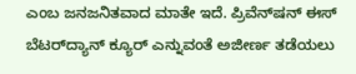ಎಂಬ ಜನಜನಿತವಾದ ಮಾತೇ ಇದೆ. ಪ್ರಿವೆನ್‌ಷನ್‌ ಈಸ್‌ ಬೆಟರ್‌ದ್ಯಾನ್‌ ಕ್ಯೂರ್‌ ಎನ್ನುವಂತೆ ಅಜೀರ್ಣ ತಡೆಯಲು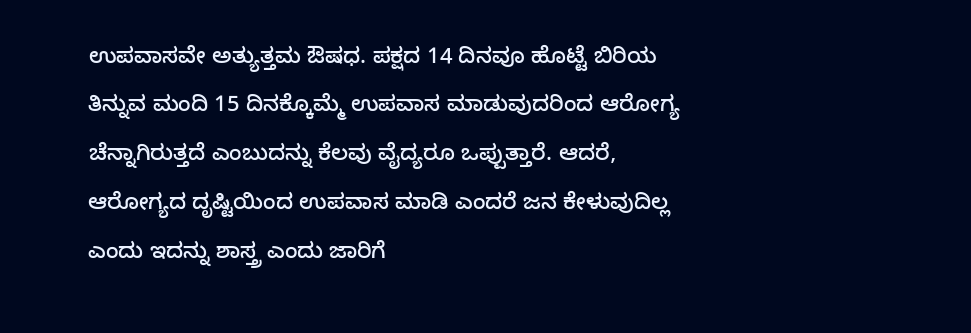ಉಪವಾಸವೇ ಅತ್ಯುತ್ತಮ ಔಷಧ. ಪಕ್ಷದ 14 ದಿನವೂ ಹೊಟ್ಟೆ ಬಿರಿಯ ತಿನ್ನುವ ಮಂದಿ 15 ದಿನಕ್ಕೊಮ್ಮೆ ಉಪವಾಸ ಮಾಡುವುದರಿಂದ ಆರೋಗ್ಯ ಚೆನ್ನಾಗಿರುತ್ತದೆ ಎಂಬುದನ್ನು ಕೆಲವು ವೈದ್ಯರೂ ಒಪ್ಪುತ್ತಾರೆ. ಆದರೆ, ಆರೋಗ್ಯದ ದೃಷ್ಟಿಯಿಂದ ಉಪವಾಸ ಮಾಡಿ ಎಂದರೆ ಜನ ಕೇಳುವುದಿಲ್ಲ ಎಂದು ಇದನ್ನು ಶಾಸ್ತ್ರ ಎಂದು ಜಾರಿಗೆ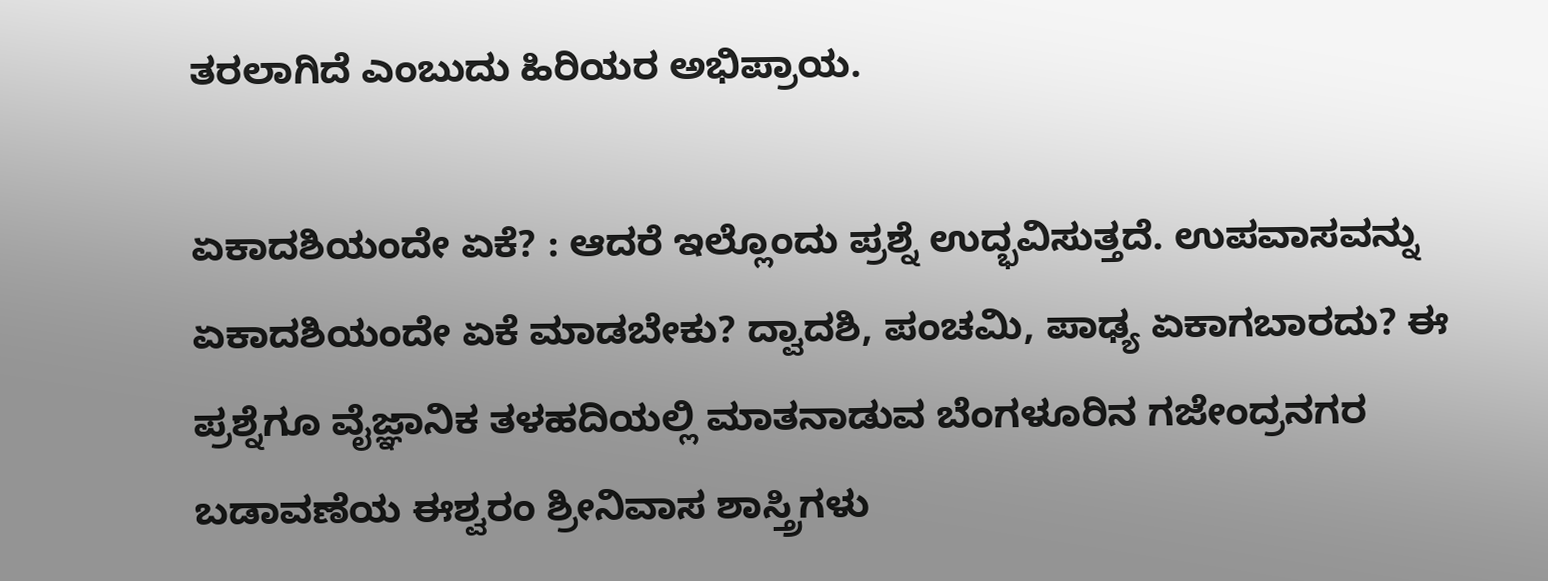ತರಲಾಗಿದೆ ಎಂಬುದು ಹಿರಿಯರ ಅಭಿಪ್ರಾಯ.

ಏಕಾದಶಿಯಂದೇ ಏಕೆ? : ಆದರೆ ಇಲ್ಲೊಂದು ಪ್ರಶ್ನೆ ಉದ್ಭವಿಸುತ್ತದೆ. ಉಪವಾಸವನ್ನು ಏಕಾದಶಿಯಂದೇ ಏಕೆ ಮಾಡಬೇಕು? ದ್ವಾದಶಿ, ಪಂಚಮಿ, ಪಾಢ್ಯ ಏಕಾಗಬಾರದು? ಈ ಪ್ರಶ್ನೆಗೂ ವೈಜ್ಞಾನಿಕ ತಳಹದಿಯಲ್ಲಿ ಮಾತನಾಡುವ ಬೆಂಗಳೂರಿನ ಗಜೇಂದ್ರನಗರ ಬಡಾವಣೆಯ ಈಶ್ವರಂ ಶ್ರೀನಿವಾಸ ಶಾಸ್ತ್ರಿಗಳು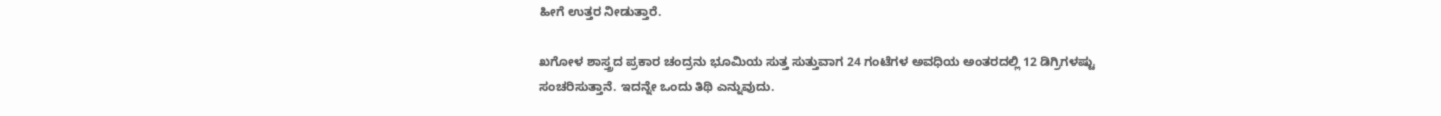ಹೀಗೆ ಉತ್ತರ ನೀಡುತ್ತಾರೆ.

ಖಗೋಳ ಶಾಸ್ತ್ರದ ಪ್ರಕಾರ ಚಂದ್ರನು ಭೂಮಿಯ ಸುತ್ತ ಸುತ್ತುವಾಗ 24 ಗಂಟೆಗಳ ಅವಧಿಯ ಅಂತರದಲ್ಲಿ 12 ಡಿಗ್ರಿಗಳಷ್ಟು ಸಂಚರಿಸುತ್ತಾನೆ. ಇದನ್ನೇ ಒಂದು ತಿಥಿ ಎನ್ನುವುದು.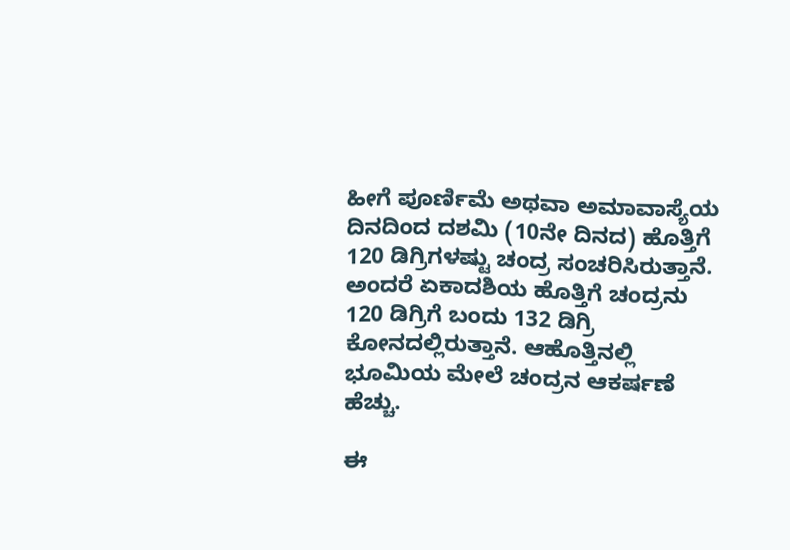ಹೀಗೆ ಪೂರ್ಣಿಮೆ ಅಥವಾ ಅಮಾವಾಸ್ಯೆಯ ದಿನದಿಂದ ದಶಮಿ (10ನೇ ದಿನದ) ಹೊತ್ತಿಗೆ 120 ಡಿಗ್ರಿಗಳಷ್ಟು ಚಂದ್ರ ಸಂಚರಿಸಿರುತ್ತಾನೆ. ಅಂದರೆ ಏಕಾದಶಿಯ ಹೊತ್ತಿಗೆ ಚಂದ್ರನು 120 ಡಿಗ್ರಿಗೆ ಬಂದು 132 ಡಿಗ್ರಿ ಕೋನದಲ್ಲಿರುತ್ತಾನೆ. ಆಹೊತ್ತಿನಲ್ಲಿ ಭೂಮಿಯ ಮೇಲೆ ಚಂದ್ರನ ಆಕರ್ಷಣೆ ಹೆಚ್ಚು.

ಈ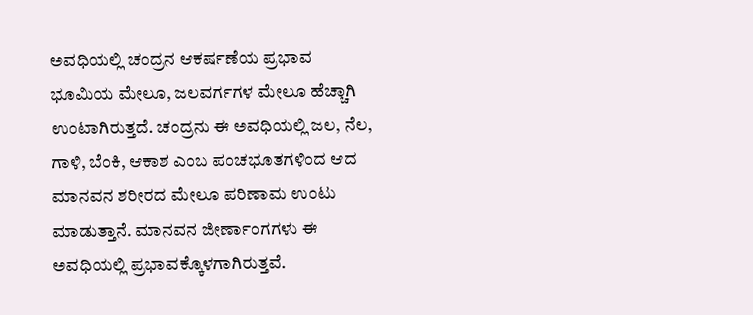ಅವಧಿಯಲ್ಲಿ ಚಂದ್ರನ ಆಕರ್ಷಣೆಯ ಪ್ರಭಾವ ಭೂಮಿಯ ಮೇಲೂ, ಜಲವರ್ಗಗಳ ಮೇಲೂ ಹೆಚ್ಚಾಗಿ ಉಂಟಾಗಿರುತ್ತದೆ. ಚಂದ್ರನು ಈ ಅವಧಿಯಲ್ಲಿ ಜಲ, ನೆಲ, ಗಾಳಿ, ಬೆಂಕಿ, ಆಕಾಶ ಎಂಬ ಪಂಚಭೂತಗಳಿಂದ ಆದ ಮಾನವನ ಶರೀರದ ಮೇಲೂ ಪರಿಣಾಮ ಉಂಟು ಮಾಡುತ್ತಾನೆ. ಮಾನವನ ಜೀರ್ಣಾಂಗಗಳು ಈ ಅವಧಿಯಲ್ಲಿ ಪ್ರಭಾವಕ್ಕೊಳಗಾಗಿರುತ್ತವೆ.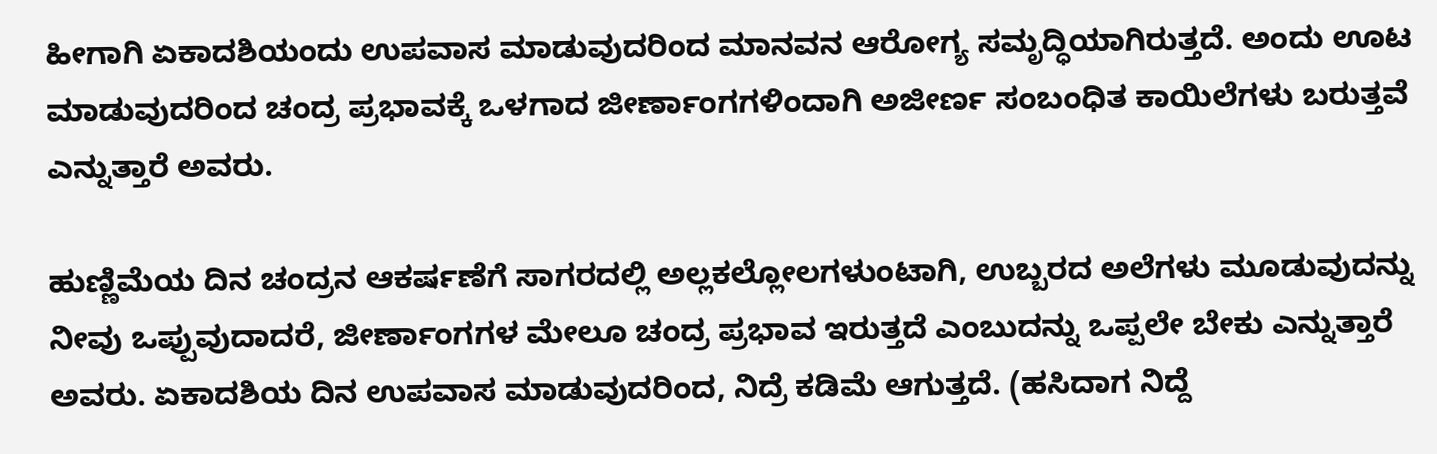ಹೀಗಾಗಿ ಏಕಾದಶಿಯಂದು ಉಪವಾಸ ಮಾಡುವುದರಿಂದ ಮಾನವನ ಆರೋಗ್ಯ ಸಮೃದ್ಧಿಯಾಗಿರುತ್ತದೆ. ಅಂದು ಊಟ ಮಾಡುವುದರಿಂದ ಚಂದ್ರ ಪ್ರಭಾವಕ್ಕೆ ಒಳಗಾದ ಜೀರ್ಣಾಂಗಗಳಿಂದಾಗಿ ಅಜೀರ್ಣ ಸಂಬಂಧಿತ ಕಾಯಿಲೆಗಳು ಬರುತ್ತವೆ ಎನ್ನುತ್ತಾರೆ ಅವರು.

ಹುಣ್ಣಿಮೆಯ ದಿನ ಚಂದ್ರನ ಆಕರ್ಷಣೆಗೆ ಸಾಗರದಲ್ಲಿ ಅಲ್ಲಕಲ್ಲೋಲಗಳುಂಟಾಗಿ, ಉಬ್ಬರದ ಅಲೆಗಳು ಮೂಡುವುದನ್ನು ನೀವು ಒಪ್ಪುವುದಾದರೆ, ಜೀರ್ಣಾಂಗಗಳ ಮೇಲೂ ಚಂದ್ರ ಪ್ರಭಾವ ಇರುತ್ತದೆ ಎಂಬುದನ್ನು ಒಪ್ಪಲೇ ಬೇಕು ಎನ್ನುತ್ತಾರೆ ಅವರು. ಏಕಾದಶಿಯ ದಿನ ಉಪವಾಸ ಮಾಡುವುದರಿಂದ, ನಿದ್ರೆ ಕಡಿಮೆ ಆಗುತ್ತದೆ. (ಹಸಿದಾಗ ನಿದ್ದೆ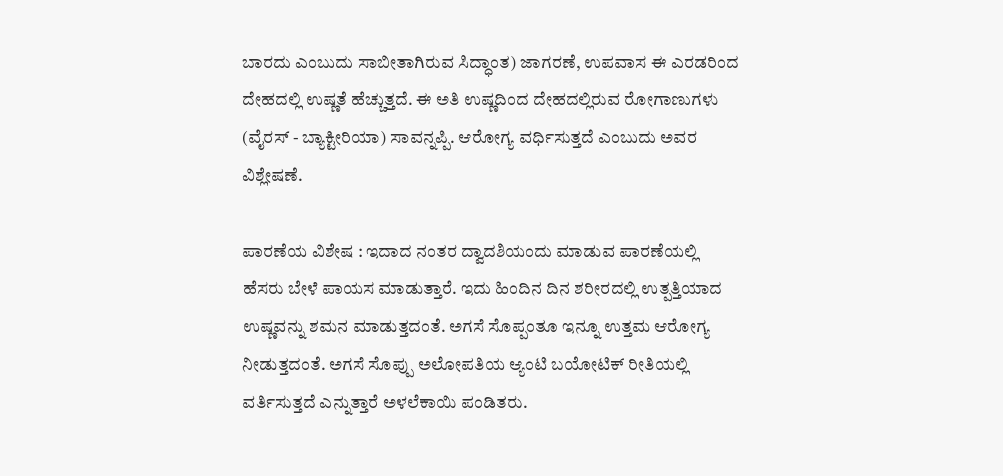ಬಾರದು ಎಂಬುದು ಸಾಬೀತಾಗಿರುವ ಸಿದ್ಧಾಂತ) ಜಾಗರಣೆ, ಉಪವಾಸ ಈ ಎರಡರಿಂದ ದೇಹದಲ್ಲಿ ಉಷ್ಣತೆ ಹೆಚ್ಚುತ್ತದೆ. ಈ ಅತಿ ಉಷ್ಣದಿಂದ ದೇಹದಲ್ಲಿರುವ ರೋಗಾಣುಗಳು (ವೈರಸ್‌ - ಬ್ಯಾಕ್ಟೀರಿಯಾ) ಸಾವನ್ನಪ್ಪಿ. ಆರೋಗ್ಯ ವರ್ಧಿಸುತ್ತದೆ ಎಂಬುದು ಅವರ ವಿಶ್ಲೇಷಣೆ.

ಪಾರಣೆಯ ವಿಶೇಷ : ಇದಾದ ನಂತರ ದ್ವಾದಶಿಯಂದು ಮಾಡುವ ಪಾರಣೆಯಲ್ಲಿ ಹೆಸರು ಬೇಳೆ ಪಾಯಸ ಮಾಡುತ್ತಾರೆ. ಇದು ಹಿಂದಿನ ದಿನ ಶರೀರದಲ್ಲಿ ಉತ್ಪತ್ತಿಯಾದ ಉಷ್ಣವನ್ನು ಶಮನ ಮಾಡುತ್ತದಂತೆ. ಅಗಸೆ ಸೊಪ್ಪಂತೂ ಇನ್ನೂ ಉತ್ತಮ ಆರೋಗ್ಯ ನೀಡುತ್ತದಂತೆ. ಅಗಸೆ ಸೊಪ್ಪು ಅಲೋಪತಿಯ ಆ್ಯಂಟಿ ಬಯೋಟಿಕ್‌ ರೀತಿಯಲ್ಲಿ ವರ್ತಿಸುತ್ತದೆ ಎನ್ನುತ್ತಾರೆ ಅಳಲೆಕಾಯಿ ಪಂಡಿತರು.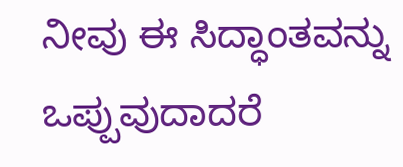ನೀವು ಈ ಸಿದ್ಧಾಂತವನ್ನು ಒಪ್ಪುವುದಾದರೆ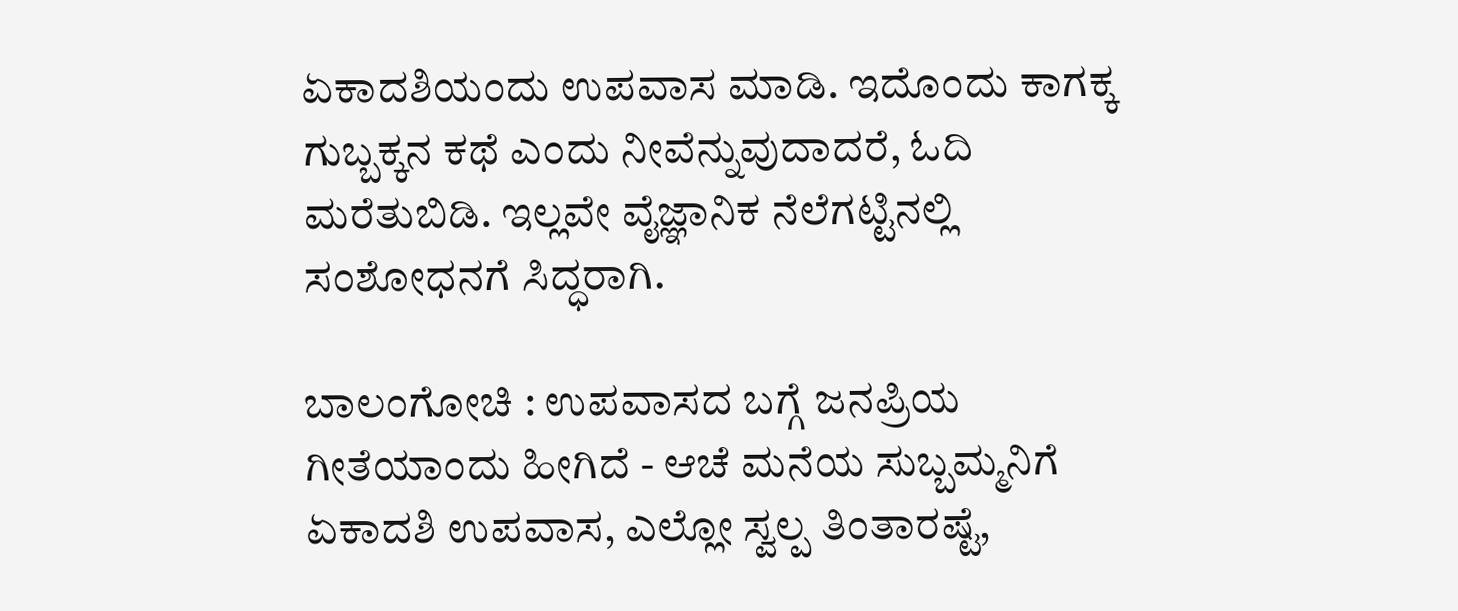ಏಕಾದಶಿಯಂದು ಉಪವಾಸ ಮಾಡಿ. ಇದೊಂದು ಕಾಗಕ್ಕ ಗುಬ್ಬಕ್ಕನ ಕಥೆ ಎಂದು ನೀವೆನ್ನುವುದಾದರೆ, ಓದಿ ಮರೆತುಬಿಡಿ. ಇಲ್ಲವೇ ವೈಜ್ಞಾನಿಕ ನೆಲೆಗಟ್ಟಿನಲ್ಲಿ ಸಂಶೋಧನಗೆ ಸಿದ್ಧರಾಗಿ.

ಬಾಲಂಗೋಚಿ : ಉಪವಾಸದ ಬಗ್ಗೆ ಜನಪ್ರಿಯ ಗೀತೆಯಾಂದು ಹೀಗಿದೆ - ಆಚೆ ಮನೆಯ ಸುಬ್ಬಮ್ಮನಿಗೆ ಏಕಾದಶಿ ಉಪವಾಸ, ಎಲ್ಲೋ ಸ್ವಲ್ಪ ತಿಂತಾರಷ್ಟೆ,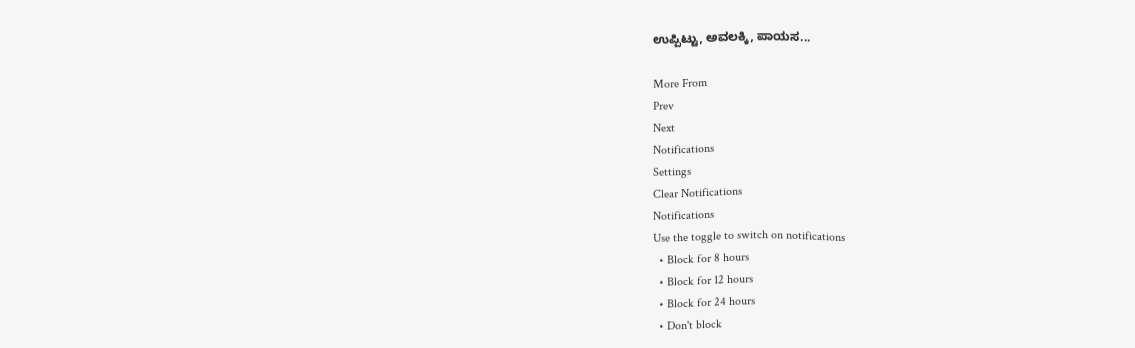ಉಪ್ಪಿಟ್ಟು, ಅವಲಕ್ಕಿ, ಪಾಯಸ...

More From
Prev
Next
Notifications
Settings
Clear Notifications
Notifications
Use the toggle to switch on notifications
  • Block for 8 hours
  • Block for 12 hours
  • Block for 24 hours
  • Don't block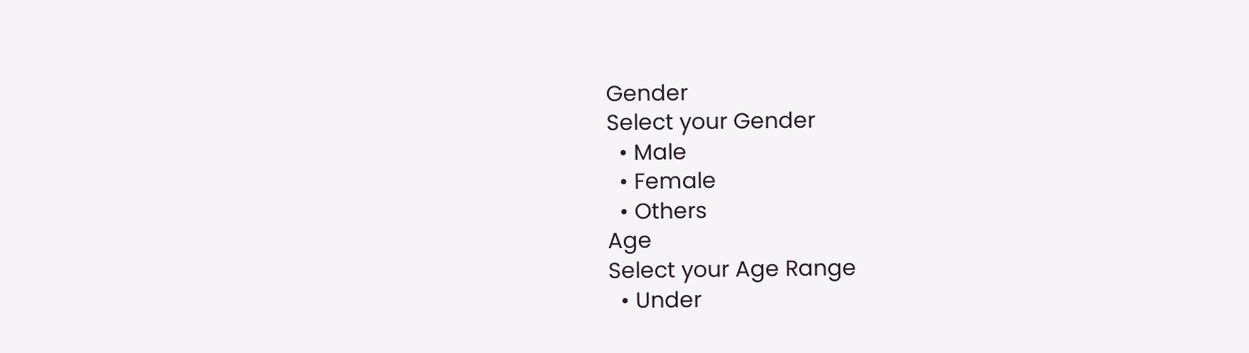Gender
Select your Gender
  • Male
  • Female
  • Others
Age
Select your Age Range
  • Under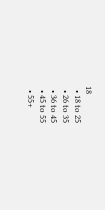18
  • 18 to 25
  • 26 to 35
  • 36 to 45
  • 45 to 55
  • 55+